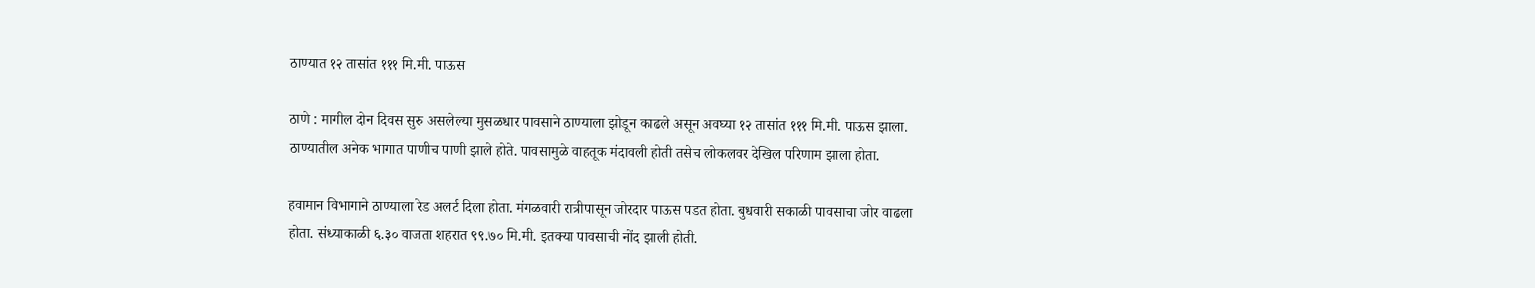ठाण्यात १२ तासांत १११ मि.मी. पाऊस

ठाणे : मागील दोन दिवस सुरु असलेल्या मुसळधार पावसाने ठाण्याला झोडून काढले असून अवघ्या १२ तासांत १११ मि.मी. पाऊस झाला. ठाण्यातील अनेक भागात पाणीच पाणी झाले होते. पावसामुळे वाहतूक मंदावली होती तसेच लोकलवर देखिल परिणाम झाला होता.

हवामान विभागाने ठाण्याला रेड अलर्ट दिला होता. मंगळवारी रात्रीपासून जोरदार पाऊस पडत होता. बुधवारी सकाळी पावसाचा जोर वाढला होता. संध्याकाळी ६.३० वाजता शहरात ९९.७० मि.मी. इतक्या पावसाची नोंद झाली होती.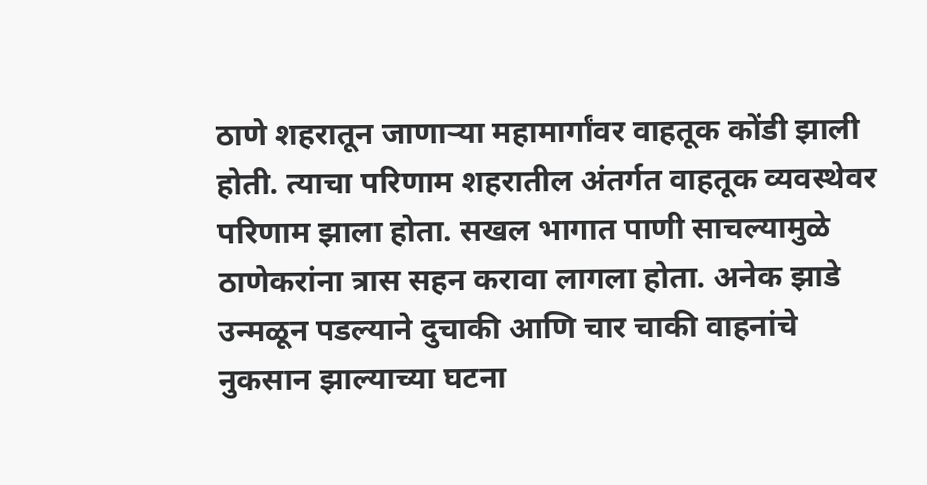ठाणे शहरातून जाणाऱ्या महामार्गांवर वाहतूक कोंडी झाली होती. त्याचा परिणाम शहरातील अंतर्गत वाहतूक व्यवस्थेवर परिणाम झाला होता. सखल भागात पाणी साचल्यामुळे ठाणेकरांना त्रास सहन करावा लागला होता. अनेक झाडे उन्मळून पडल्याने दुचाकी आणि चार चाकी वाहनांचे नुकसान झाल्याच्या घटना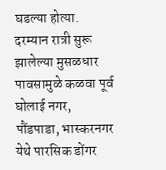घडल्या होत्या. दरम्यान रात्री सुरू झालेल्या मुसळधार पावसामुळे कळवा पूर्व घोलाई नगर, पौंडपाडा, भास्करनगर येथे पारसिक डोंगर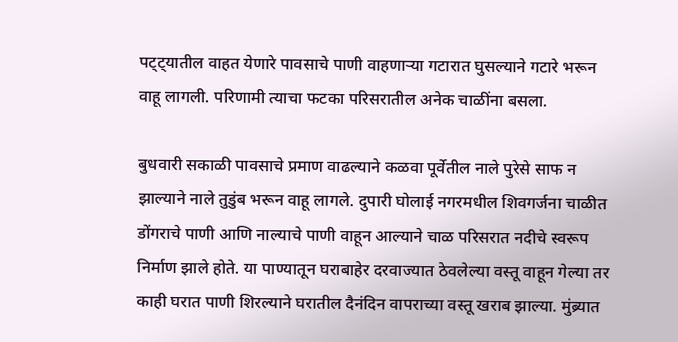पट्ट्यातील वाहत येणारे पावसाचे पाणी वाहणाऱ्या गटारात घुसल्याने गटारे भरून वाहू लागली. परिणामी त्याचा फटका परिसरातील अनेक चाळींना बसला.

बुधवारी सकाळी पावसाचे प्रमाण वाढल्याने कळवा पूर्वेतील नाले पुरेसे साफ न झाल्याने नाले तुडुंब भरून वाहू लागले. दुपारी घोलाई नगरमधील शिवगर्जना चाळीत डोंगराचे पाणी आणि नाल्याचे पाणी वाहून आल्याने चाळ परिसरात नदीचे स्वरूप निर्माण झाले होते. या पाण्यातून घराबाहेर दरवाज्यात ठेवलेल्या वस्तू वाहून गेल्या तर काही घरात पाणी शिरल्याने घरातील दैनंदिन वापराच्या वस्तू खराब झाल्या. मुंब्र्यात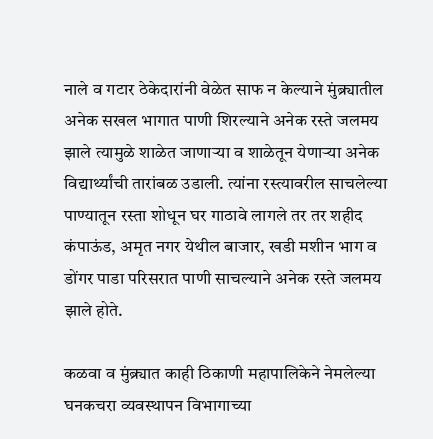नाले व गटार ठेकेदारांनी वेळेत साफ न केल्याने मुंब्र्यातील अनेक सखल भागात पाणी शिरल्याने अनेक रस्ते जलमय झाले त्यामुळे शाळेत जाणाऱ्या व शाळेतून येणाऱ्या अनेक विद्यार्थ्यांची तारांबळ उडाली. त्यांना रस्त्यावरील साचलेल्या पाण्यातून रस्ता शोधून घर गाठावे लागले तर तर शहीद कंपाऊंड, अमृत नगर येथील बाजार, खडी मशीन भाग व डोंगर पाडा परिसरात पाणी साचल्याने अनेक रस्ते जलमय झाले होते.

कळवा व मुंब्र्यात काही ठिकाणी महापालिकेने नेमलेल्या घनकचरा व्यवस्थापन विभागाच्या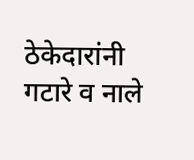ठेकेदारांनी गटारे व नाले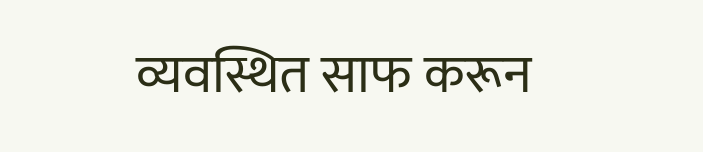व्यवस्थित साफ करून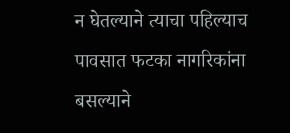न घेतल्याने त्याचा पहिल्याच पावसात फटका नागरिकांना बसल्याने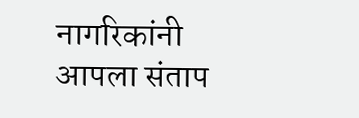नागरिकांनी आपला संताप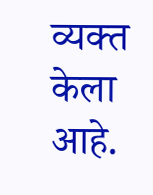व्यक्त केला आहे.